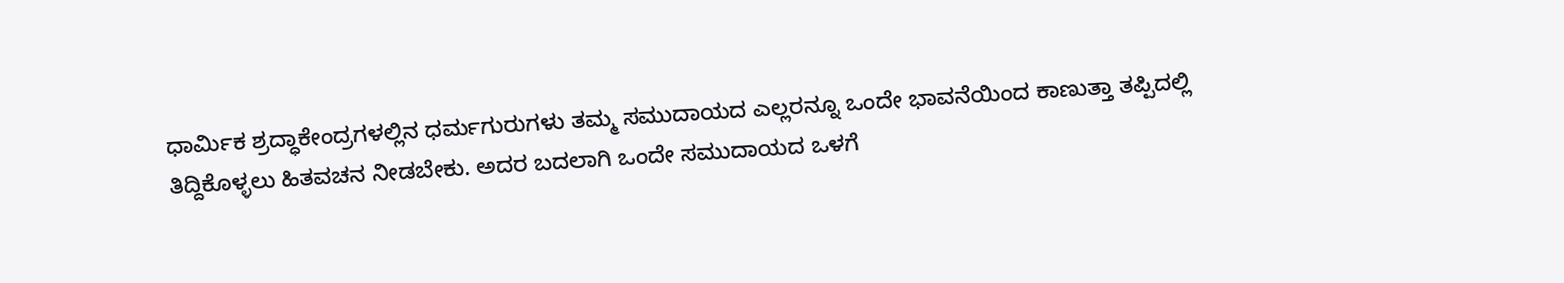ಧಾರ್ಮಿಕ ಶ್ರದ್ಧಾಕೇಂದ್ರಗಳಲ್ಲಿನ ಧರ್ಮಗುರುಗಳು ತಮ್ಮ ಸಮುದಾಯದ ಎಲ್ಲರನ್ನೂ ಒಂದೇ ಭಾವನೆಯಿಂದ ಕಾಣುತ್ತಾ ತಪ್ಪಿದಲ್ಲಿ ತಿದ್ದಿಕೊಳ್ಳಲು ಹಿತವಚನ ನೀಡಬೇಕು. ಅದರ ಬದಲಾಗಿ ಒಂದೇ ಸಮುದಾಯದ ಒಳಗೆ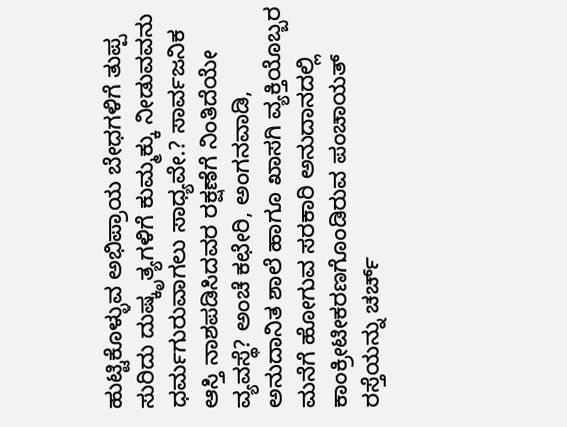ಹುಟ್ಟಿಕೊಳ್ಳುವ ಅಭಿಪ್ರಾಯ ಬೇಧಗಳಿಗೆ ತುಪ್ಪ ಸುರಿದು ದುಷ್ಕೃತ್ಯಗಳಿಗೆ ಕುಮ್ಮಕ್ಕು ನೀಡುವವನು ಧರ್ಮಗುರುವಾಗಲು ಸಾಧ್ಯವೇ.? ಸಾರ್ವಜನಿಕ ಆಸ್ತಿ ನಾಶಪಡಿಸಿದವರ ರಕ್ಷಣೆಗೆ ನಿಂತಿದೆಯೇ ವ್ಯವಸ್ಥೆ? ಅಂಚೆ ಕಛೇರಿ, ಅಂಗನವಾಡಿ, ಅನುದಾನಿತ ಶಾಲೆ ಹಾಗೂ ಖಾಸಗಿ ವ್ಯಕ್ತಿಯೊಬ್ಬರ ಮನೆಗೆ ಹೋಗುವ ಸರಕಾರಿ ಅನುದಾನದಲ್ಲಿ ಕಾಂಕ್ರೀಟೀಕರಣಗೊಂಡಿರುವ ಪಂಚಾಯತ್ ರಸ್ತೆಯನ್ನು ಚರ್ಚ್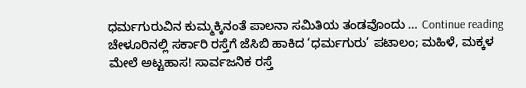ಧರ್ಮಗುರುವಿನ ಕುಮ್ಮಕ್ಕಿನಂತೆ ಪಾಲನಾ ಸಮಿತಿಯ ತಂಡವೊಂದು … Continue reading ಚೇಳೂರಿನಲ್ಲಿ ಸರ್ಕಾರಿ ರಸ್ತೆಗೆ ಜೆಸಿಬಿ ಹಾಕಿದ ‘ಧರ್ಮಗುರು’ ಪಟಾಲಂ; ಮಹಿಳೆ, ಮಕ್ಕಳ ಮೇಲೆ ಅಟ್ಟಹಾಸ! ಸಾರ್ವಜನಿಕ ರಸ್ತೆ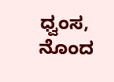ಧ್ವಂಸ, ನೊಂದ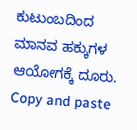ಕುಟುಂಬದಿಂದ ಮಾನವ ಹಕ್ಕುಗಳ ಆಯೋಗಕ್ಕೆ ದೂರು.
Copy and paste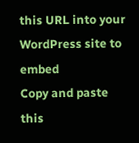this URL into your WordPress site to embed
Copy and paste this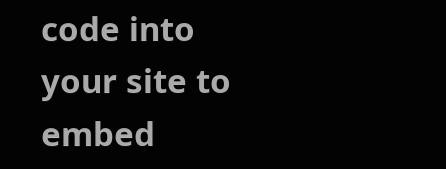code into your site to embed